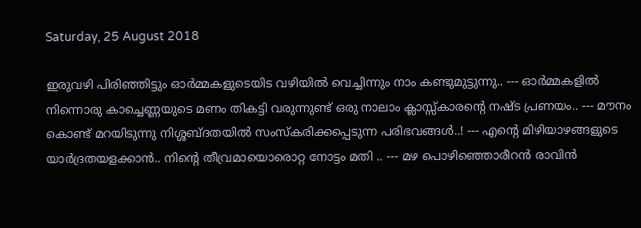Saturday, 25 August 2018

ഇരുവഴി പിരിഞ്ഞിട്ടും ഓര്‍മ്മകളുടെയിട വഴിയില്‍ വെച്ചിന്നും നാം കണ്ടുമുട്ടുന്നു.. --- ഓര്‍മ്മകളില്‍ നിന്നൊരു കാച്ചെണ്ണയുടെ മണം തികട്ടി വരുന്നുണ്ട് ഒരു നാലാം ക്ലാസ്സ്കാരന്റെ നഷ്ട പ്രണയം.. --- മൗനം കൊണ്ട് മറയി‍ടുന്നു നിശ്ശബ്ദതയില്‍ സംസ്കരിക്കപ്പെടുന്ന പരിഭവങ്ങള്‍..! --- എന്റെ മിഴിയാഴങ്ങളുടെ യാര്‍ദ്രതയളക്കാന്‍.. നിന്റെ തീവ്രമായൊരൊറ്റ നോട്ടം മതി .. --- മഴ പൊഴിഞ്ഞൊരീറന്‍ രാവിന്‍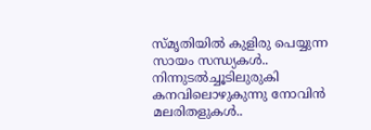സ്മൃതിയില്‍ കുളിരു പെയ്യുന്ന സായം സന്ധ്യകള്‍.. നിന്നുടല്‍ച്ചൂടിലുരുകി കനവിലൊഴുകുന്നു നോവിന്‍ മലരിതളുകള്‍..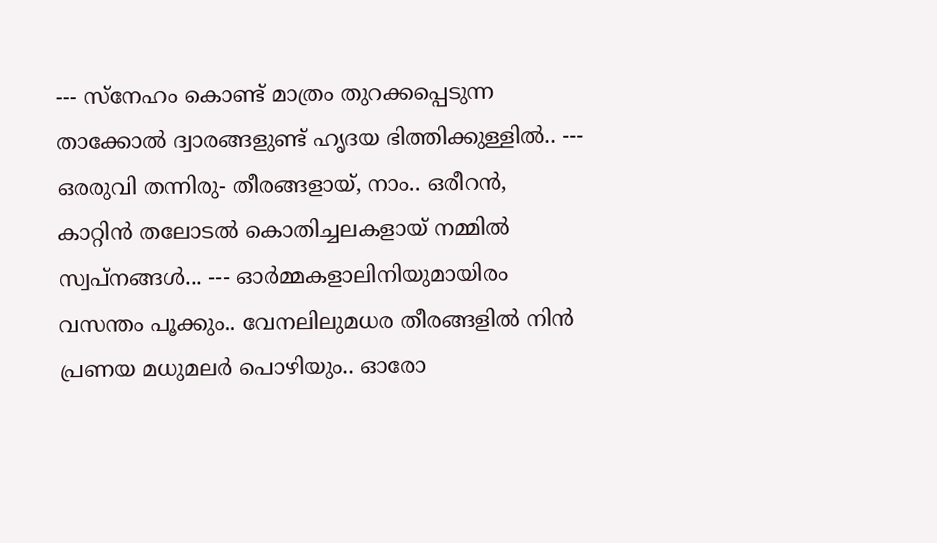--- സ്നേഹം കൊണ്ട് മാത്രം തുറക്കപ്പെടുന്ന താക്കോല്‍ ദ്വാരങ്ങളുണ്ട് ഹൃദയ ഭിത്തിക്കുള്ളില്‍.. --- ഒരരുവി തന്നിരു- തീരങ്ങളായ്, നാം.. ഒരീറന്‍, കാറ്റിന്‍ തലോടല്‍ കൊതിച്ചലകളായ് നമ്മില്‍ സ്വപ്നങ്ങള്‍... --- ഓര്‍മ്മകളാലിനിയുമായിരം വസന്തം പൂക്കും.. വേനലിലുമധര തീരങ്ങളില്‍ നിന്‍ പ്രണയ മധുമലര്‍ പൊഴിയും.. ഓരോ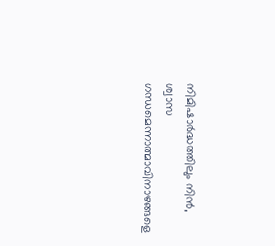നിമിഷാര്‍ദ്ധത്തിലും നിന്‍, ശ്വാസ ഗന്ധമെന്നാത്മാവിനാഴങ്ങളെ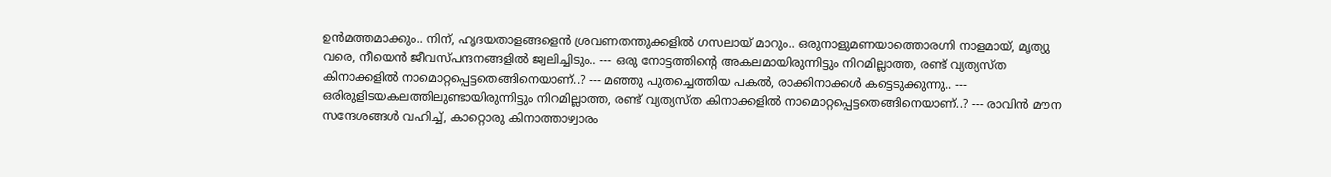ഉന്‍മത്തമാക്കും.. നിന്, ഹൃദയതാളങ്ങളെന്‍ ശ്രവണതന്തുക്കളില്‍ ഗസലായ് മാറും.. ഒരുനാളുമണയാത്തൊരഗ്നി നാളമായ്, മൃത്യു വരെ, നീയെന്‍ ജീവസ്പന്ദനങ്ങളില്‍ ജ്വലിച്ചിടും.. --- ഒരു നോട്ടത്തിന്റെ അകലമായിരുന്നിട്ടും നിറമില്ലാത്ത, രണ്ട് വ്യത്യസ്ത കിനാക്കളില്‍ നാമൊറ്റപ്പെട്ടതെങ്ങിനെയാണ്..? --- മഞ്ഞു പുതച്ചെത്തിയ പകല്‍, രാക്കിനാക്കള്‍ കട്ടെടുക്കുന്നു.. --- ഒരിരുളിടയകലത്തിലുണ്ടായിരുന്നിട്ടും നിറമില്ലാത്ത, രണ്ട് വ്യത്യസ്ത കിനാക്കളില്‍ നാമൊറ്റപ്പെട്ടതെങ്ങിനെയാണ്..? --- രാവിന്‍ മൗന സന്ദേശങ്ങള്‍ വഹിച്ച്, കാറ്റൊരു കിനാത്താഴ്വാരം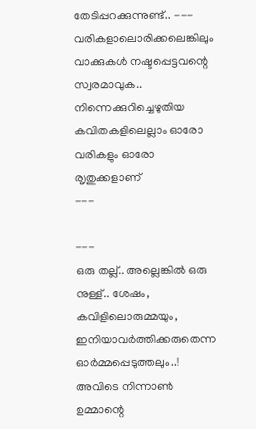തേടിപ്പറക്കുന്നുണ്ട്.. ---
വരികളാലൊരിക്കലെങ്കിലും വാക്കുകള്‍ നഷ്ടപ്പെട്ടവന്റെ സ്വരമാവുക.. നിന്നെക്കുറിച്ചെഴുതിയ കവിതകളിലെല്ലാം ഓരോ വരികളും ഓരോ രൃതുക്കളാണ്
---

---
ഒരു തല്ല്.. അല്ലെങ്കിൽ ഒരു നുള്ള്.. ശേഷം, കവിളിലൊരുമ്മയും, ഇനിയാവർത്തിക്കരുതെന്ന ഓർമ്മപ്പെടുത്തലും..! അവിടെ നിന്നാണ്‍ ഉമ്മാന്റെ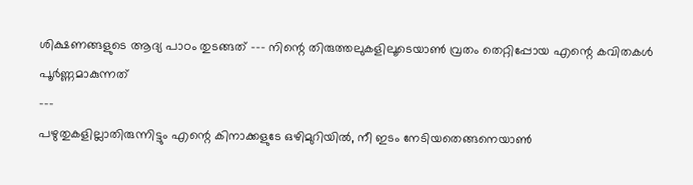ശിക്ഷണങ്ങളുടെ ആദ്യ പാഠം തുടങ്ങത് --- നിന്റെ തിരുത്തലുകളിലൂടെയാണ്‍ വ്രതം തെറ്റിപ്പോയ എന്റെ കവിതകൾ പൂർണ്ണമാകുന്നത്
---
പഴുതുകളില്ലാതിരുന്നിട്ടും എന്റെ കിനാക്കളുടേ ഒഴിമുറിയിൽ, നീ ഇടം നേടിയതെങ്ങനെയാൺ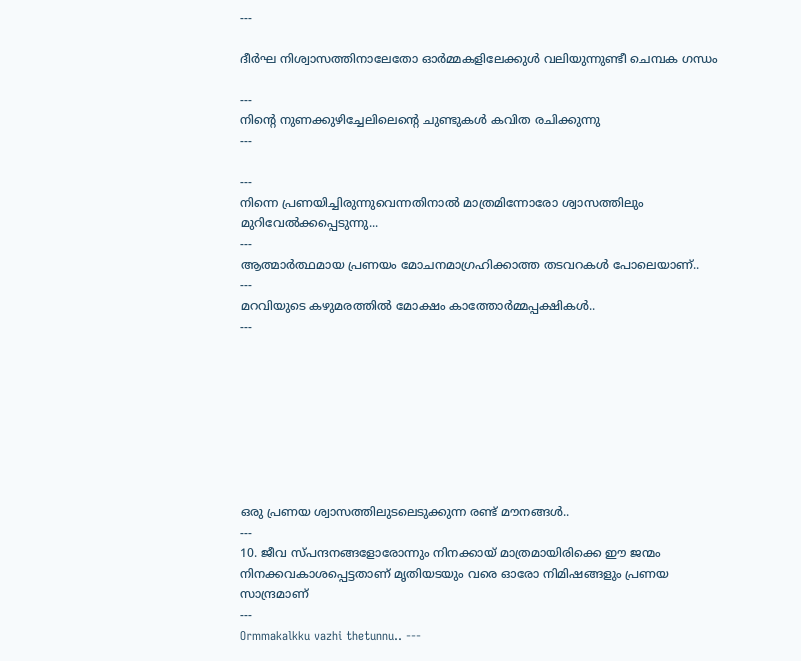---

ദീര്‍ഘ നിശ്വാസത്തിനാലേതോ ഓര്‍മ്മകളിലേക്കുള്‍ വലിയുന്നുണ്ടീ ചെമ്പക ഗന്ധം

---
നിന്റെ നുണക്കുഴിച്ചേലിലെന്റെ ചുണ്ടുകള്‍ കവിത രചിക്കുന്നു
---

---
നിന്നെ പ്രണയിച്ചിരുന്നുവെന്നതിനാല്‍ മാത്രമിന്നോരോ ശ്വാസത്തിലും മുറിവേല്‍ക്കപ്പെടുന്നു...
---
ആത്മാര്‍ത്ഥമായ പ്രണയം മോചനമാഗ്രഹിക്കാത്ത തടവറകള്‍ പോലെയാണ്..
---
മറവിയുടെ കഴുമരത്തില്‍ മോക്ഷം കാത്തോര്‍മ്മപ്പക്ഷികള്‍..
---








ഒരു പ്രണയ ശ്വാസത്തിലുടലെടുക്കുന്ന രണ്ട് മൗനങ്ങള്‍..
---
10. ജീവ സ്പന്ദനങ്ങളോരോന്നും നിനക്കായ് മാത്രമായിരിക്കെ ഈ ജന്മം നിനക്കവകാശപ്പെട്ടതാണ് മൃതിയടയും വരെ ഓരോ നിമിഷങ്ങളും പ്രണയ സാന്ദ്രമാണ്
---
Ormmakalkku vazhi thetunnu.. ---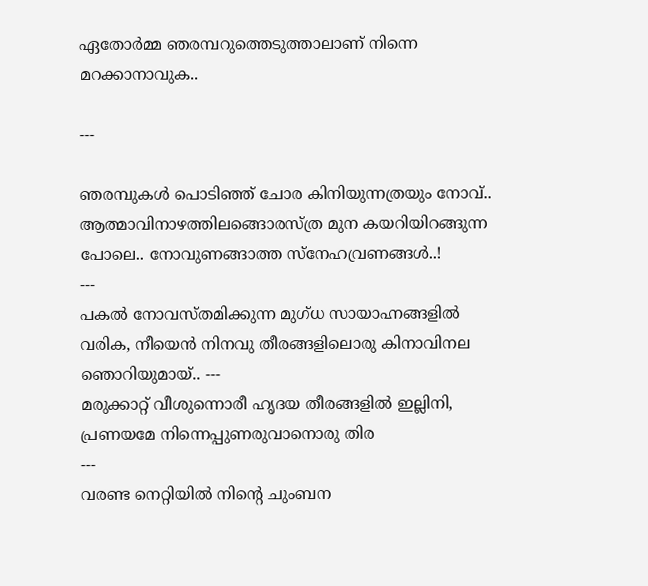ഏതോര്‍മ്മ ഞരമ്പറുത്തെടുത്താലാണ് നിന്നെ മറക്കാനാവുക..

---

ഞരമ്പുകള്‍ പൊടിഞ്ഞ് ചോര കിനിയുന്നത്രയും നോവ്.. ആത്മാവിനാഴത്തിലങ്ങൊരസ്ത്ര മുന കയറിയിറങ്ങുന്ന പോലെ.. നോവുണങ്ങാത്ത സ്നേഹവ്രണങ്ങള്‍..!
---
പകല്‍ നോവസ്തമിക്കുന്ന മുഗ്ധ സായാഹ്നങ്ങളില്‍ വരിക, നീയെന്‍ നിനവു തീരങ്ങളിലൊരു കിനാവിനല ഞൊറിയുമായ്.. ---
മരുക്കാറ്റ് വീശുന്നൊരീ ഹൃദയ തീരങ്ങളില്‍ ഇല്ലിനി, പ്രണയമേ നിന്നെപ്പുണരുവാനൊരു തിര
---
വരണ്ട നെറ്റിയില്‍ നിന്റെ ചുംബന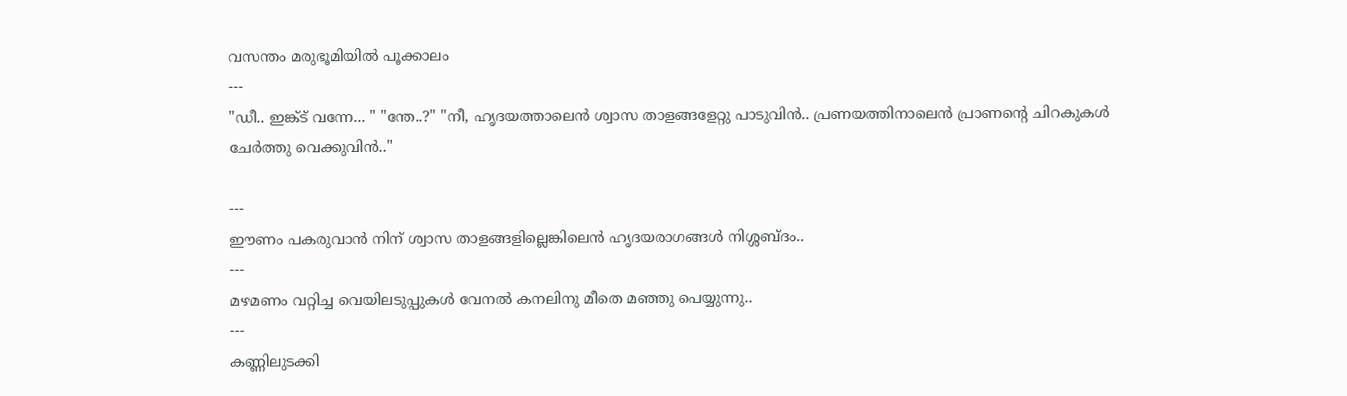വസന്തം മരുഭൂമിയില്‍ പൂക്കാലം
---
"ഡീ.. ഇങ്ക്ട് വന്നേ... " "ന്തേ..?" "നീ, ഹൃദയത്താലെൻ ശ്വാസ താളങ്ങളേറ്റു പാടുവിൻ.. പ്രണയത്തിനാലെൻ പ്രാണന്റെ ചിറകുകൾ ചേർത്തു വെക്കുവിൻ.."

---
ഈണം പകരുവാന്‍ നിന് ശ്വാസ താളങ്ങളില്ലെങ്കിലെന്‍ ഹൃദയരാഗങ്ങള്‍ നിശ്ശബ്ദം..
---
മഴമണം വറ്റിച്ച വെയിലടുപ്പുകള്‍ വേനല്‍ കനലിനു മീതെ മഞ്ഞു പെയ്യുന്നു..
---
കണ്ണിലുടക്കി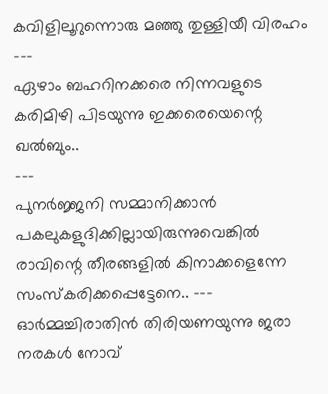കവിളിലൂറുന്നൊരു മഞ്ഞു തുള്ളിയീ വിരഹം
---
ഏഴാം ബഹറിനക്കരെ നിന്നവളുടെ കരിമിഴി പിടയുന്നു ഇക്കരെയെന്റെ ഖല്‍ബും..
---
പുനര്‍ജ്ജനി സമ്മാനിക്കാന്‍ പകലുകളുദിക്കില്ലായിരുന്നുവെങ്കില്‍ രാവിന്റെ തീരങ്ങളില്‍ കിനാക്കളെന്നേ സംസ്കരിക്കപ്പെട്ടേനെ.. --- ഓര്‍മ്മച്ചിരാതിന്‍ തിരിയണയുന്നു ജരാ നരകള്‍ നോവ്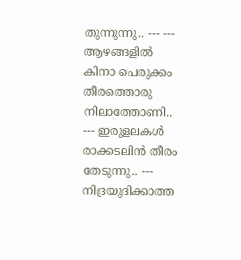തുന്നുന്നു.. --- --- ആഴങ്ങളില്‍ കിനാ പെരുക്കം തീരത്തൊരു നിലാത്തോണി.. --- ഇരുളലകള്‍ രാക്കടലിന്‍ തീരം തേടുന്നു.. --- നിദ്രയുദിക്കാത്ത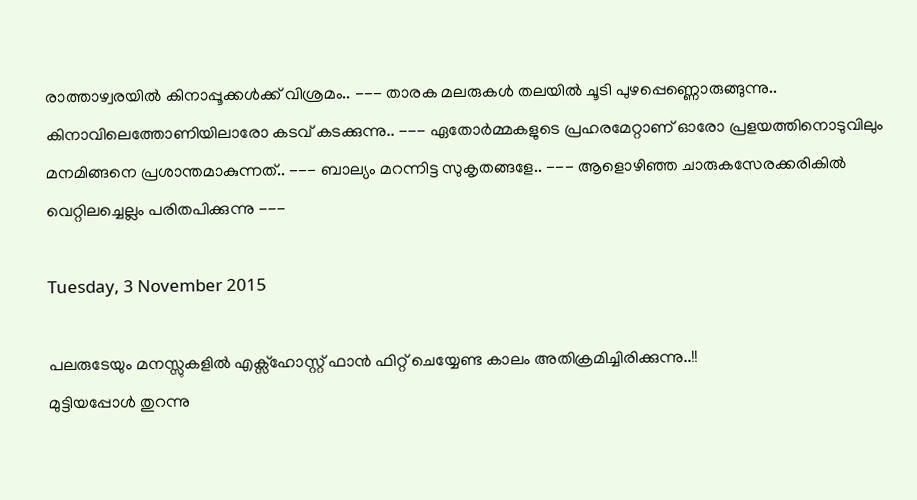രാത്താഴ്വരയില്‍ കിനാപ്പൂക്കള്‍ക്ക് വിശ്രമം.. --- താരക മലരുകള്‍ തലയില്‍ ചൂടി പുഴപ്പെണ്ണൊരുങ്ങുന്നു.. കിനാവിലെത്തോണിയിലാരോ കടവ് കടക്കുന്നു.. --- ഏതോര്‍മ്മകളുടെ പ്രഹരമേറ്റാണ് ഓരോ പ്രളയത്തിനൊടുവിലും മനമിങ്ങനെ പ്രശാന്തമാകുന്നത്.. --- ബാല്യം മറന്നിട്ട സുകൃതങ്ങളേ.. --- ആളൊഴിഞ്ഞ ചാരുകസേരക്കരികില്‍ വെറ്റിലച്ചെല്ലം പരിതപിക്കുന്നു ---

Tuesday, 3 November 2015

പലരുടേയും മനസ്സുകളിൽ എക്സ്‌ഹോസ്റ്റ്‌ ഫാൻ ഫിറ്റ്‌ ചെയ്യേണ്ട കാലം അതിക്രമിച്ചിരിക്കുന്നു..!!
മുട്ടിയപ്പോൾ തുറന്നു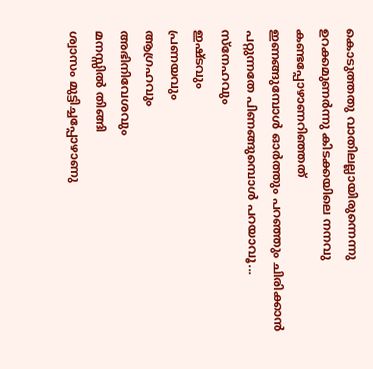കൊടുത്തതു വാതിലല്ലായിരുന്നെന്നു ഉറക്കമുണർന്നു കിടക്കയിലെ നനവു കണ്ടപ്പോഴാണറിഞ്ഞത്‌
ഇണങ്ങുമ്പോള്‍ ഓര്‍ത്തും പറഞ്ഞും ചിരിക്കാന്‍ പറ്റുന്നതേ പിണങ്ങുമ്പൊള്‍ പറയാവൂ...
സ്നേഹവും
ഇഷ്ടവും
പ്രണയവും
ആഗ്രഹവും
അഭിനിവേശവും
മനസ്സില്‍ തിങ്ങി
ശ്വാസം മുട്ടിച്ചപ്പോഴാണു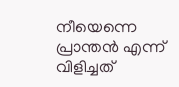നീയെന്നെ പ്രാന്തന്‍ എന്ന് വിളിച്ചത്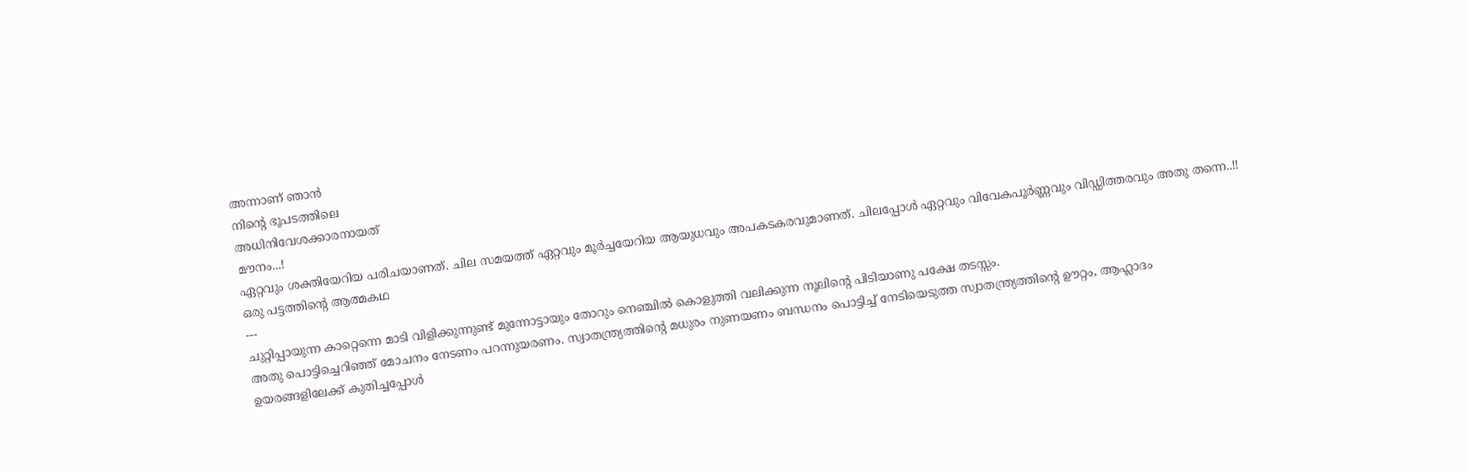അന്നാണ് ഞാന്‍
നിന്‍റെ ഭൂപടത്തിലെ
അധിനിവേശക്കാരനായത്
മൗനം...!
ഏറ്റവും ശക്തിയേറിയ പരിചയാണത്‌. ചില സമയത്ത്‌ ഏറ്റവും മൂർച്ചയേറിയ ആയുധവും അപകടകരവുമാണത്‌. ചിലപ്പോൾ ഏറ്റവും വിവേകപൂർണ്ണവും വിഡ്ഡിത്തരവും അതു തന്നെ..!!
ഒരു പട്ടത്തിന്റെ ആത്മകഥ
---
ചുറ്റിപ്പായുന്ന കാറ്റെന്നെ മാടി വിളിക്കുന്നുണ്ട് മുന്നോട്ടായും തോറും നെഞ്ചില്‍ കൊളുത്തി വലിക്കുന്ന നൂലിന്റെ പിടിയാണു പക്ഷേ തടസ്സം.
അതു പൊട്ടിച്ചെറിഞ്ഞ് മോചനം നേടണം പറന്നുയരണം. സ്വാതന്ത്ര്യത്തിന്റെ മധുരം നുണയണം ബന്ധനം പൊട്ടിച്ച് നേടിയെടുത്ത സ്വാതന്ത്ര്യത്തിന്റെ ഊറ്റം, ആഹ്ലാദം
ഉയരങ്ങളിലേക്ക് കുതിച്ചപ്പോള്‍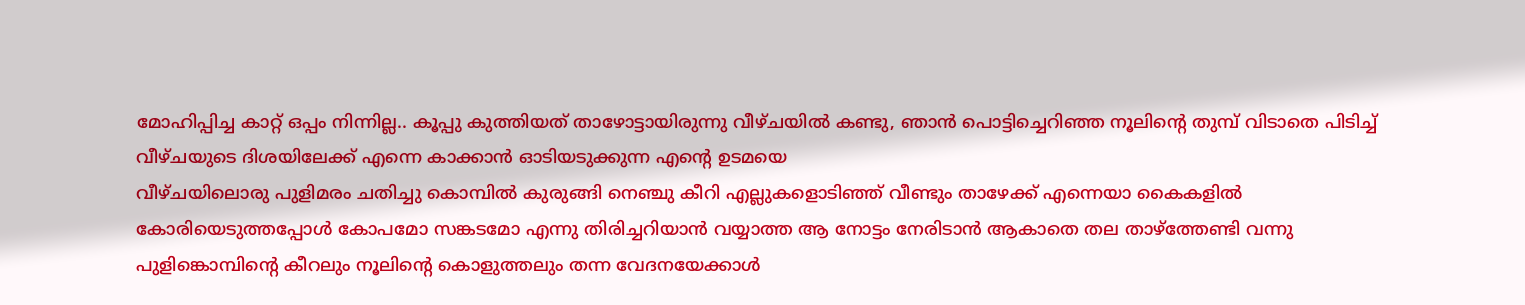മോഹിപ്പിച്ച കാറ്റ് ഒപ്പം നിന്നില്ല.. കൂപ്പു കുത്തിയത് താഴോട്ടായിരുന്നു വീഴ്ചയില്‍ കണ്ടു, ഞാന്‍ പൊട്ടിച്ചെറിഞ്ഞ നൂലിന്റെ തുമ്പ് വിടാതെ പിടിച്ച് വീഴ്ചയുടെ ദിശയിലേക്ക് എന്നെ കാക്കാന്‍ ഓടിയടുക്കുന്ന എന്റെ ഉടമയെ
വീഴ്ചയിലൊരു പുളിമരം ചതിച്ചു കൊമ്പില്‍ കുരുങ്ങി നെഞ്ചു കീറി എല്ലുകളൊടിഞ്ഞ് വീണ്ടും താഴേക്ക് എന്നെയാ കൈകളില്‍ കോരിയെടുത്തപ്പോള്‍ കോപമോ സങ്കടമോ എന്നു തിരിച്ചറിയാന്‍ വയ്യാത്ത ആ നോട്ടം നേരിടാന്‍ ആകാതെ തല താഴ്ത്തേണ്ടി വന്നു
പുളിങ്കൊമ്പിന്റെ കീറലും നൂലിന്റെ കൊളുത്തലും തന്ന വേദനയേക്കാള്‍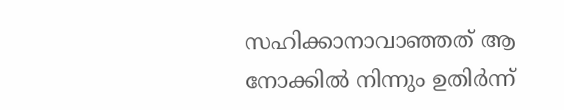സഹിക്കാനാവാഞ്ഞത് ആ നോക്കില്‍ നിന്നും ഉതിര്‍ന്ന്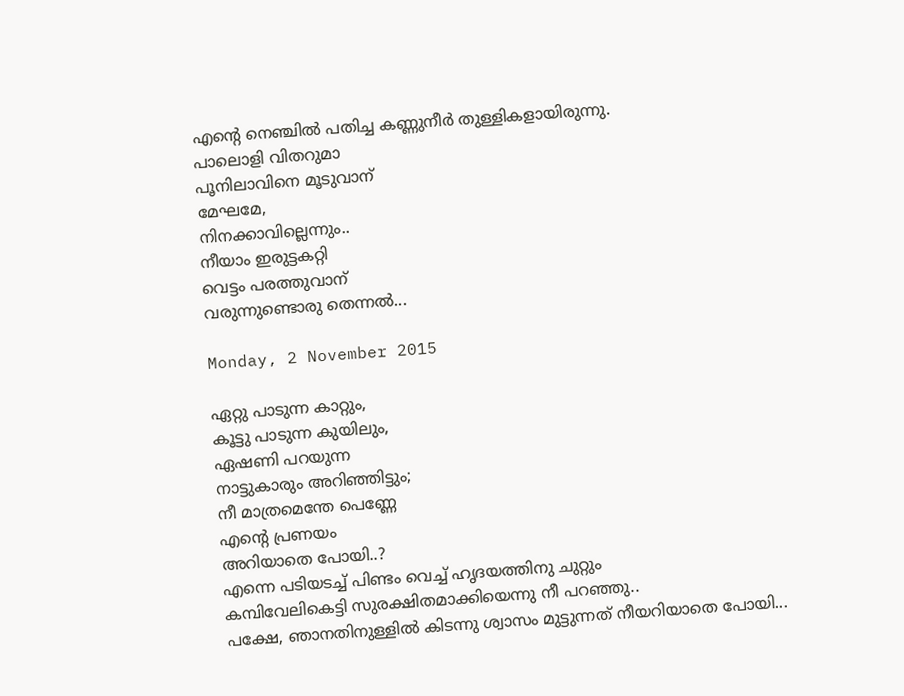എന്റെ നെഞ്ചില്‍ പതിച്ച കണ്ണുനീര്‍ തുള്ളികളായിരുന്നു.
പാലൊളി വിതറുമാ
പൂനിലാവിനെ മൂടുവാന്
മേഘമേ,
നിനക്കാവില്ലെന്നും..
നീയാം ഇരുട്ടകറ്റി
വെട്ടം പരത്തുവാന്
വരുന്നുണ്ടൊരു തെന്നൽ...

Monday, 2 November 2015

ഏറ്റു പാടുന്ന കാറ്റും,
കൂട്ടു പാടുന്ന കുയിലും,
ഏഷണി പറയുന്ന
നാട്ടുകാരും അറിഞ്ഞിട്ടും;
നീ മാത്രമെന്തേ പെണ്ണേ
എന്റെ പ്രണയം
അറിയാതെ പോയി..?
എന്നെ പടിയടച്ച്‌ പിണ്ടം വെച്ച്‌ ഹൃദയത്തിനു ചുറ്റും
കമ്പിവേലികെട്ടി സുരക്ഷിതമാക്കിയെന്നു നീ പറഞ്ഞു..
പക്ഷേ, ഞാനതിനുള്ളിൽ കിടന്നു ശ്വാസം മുട്ടുന്നത്‌ നീയറിയാതെ പോയി...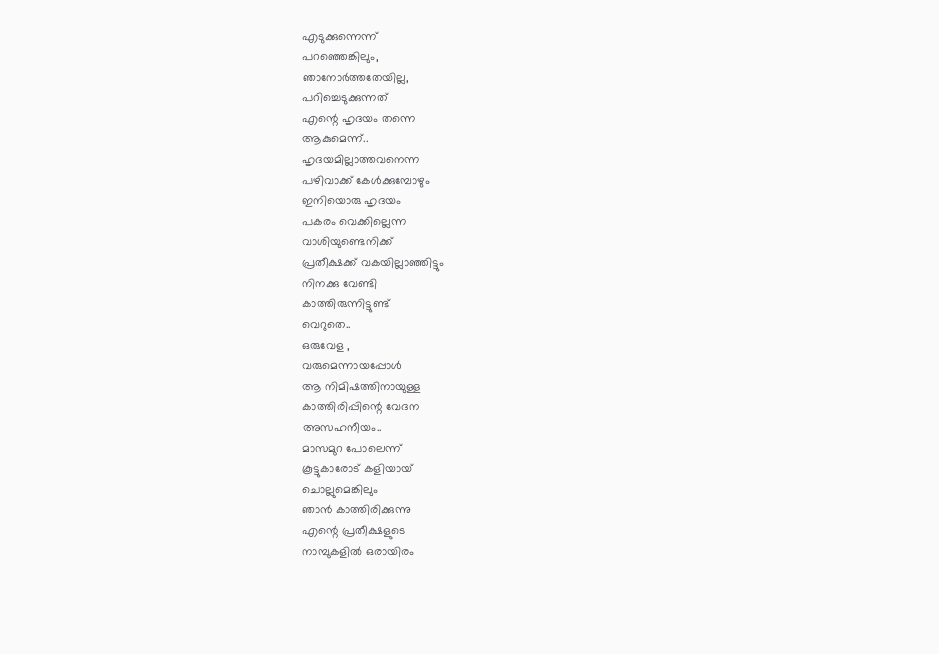എടുക്കുന്നെന്ന്
പറഞ്ഞെങ്കിലും,
ഞാനോർത്തതേയില്ല,
പറിച്ചെടുക്കുന്നത്
എന്റെ ഹൃദയം തന്നെ
ആകുമെന്ന്..
ഹൃദയമില്ലാത്തവനെന്ന
പഴിവാക്ക് കേൾക്കുമ്പോഴും
ഇനിയൊരു ഹൃദയം
പകരം വെക്കില്ലെന്ന
വാശിയുണ്ടെനിക്ക്
പ്രതീക്ഷക്ക് വകയില്ലാഞ്ഞിട്ടും
നിനക്കു വേണ്ടി
കാത്തിരുന്നിട്ടുണ്ട്
വെറുതെ..
ഒരുവേള ,
വരുമെന്നായപ്പോൾ
ആ നിമിഷത്തിനായുള്ള
കാത്തിരിപ്പിന്റെ വേദന
അസഹനീയം..
മാസമുറ പോലെന്ന്
കൂട്ടുകാരോട് കളിയായ്‌
ചൊല്ലുമെങ്കിലും
ഞാന്‍ കാത്തിരിക്കുന്നു
എന്റെ പ്രതീക്ഷളുടെ
നാമ്പുകളില്‍ ഒരായിരം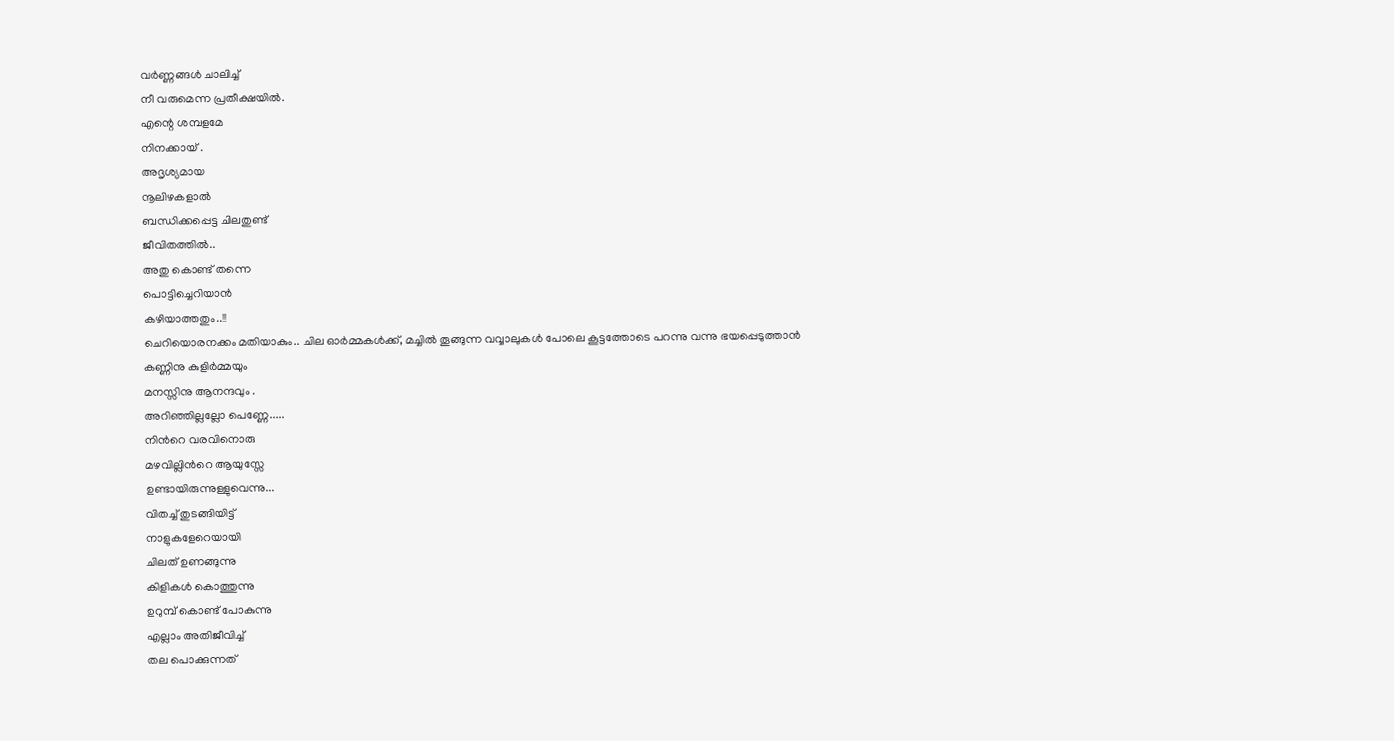വര്‍ണ്ണങ്ങള്‍ ചാലിച്ച്
നീ വരുമെന്ന പ്രതീക്ഷയില്‍.
എന്റെ ശമ്പളമേ
നിനക്കായ്‌ .
അദൃശ്യമായ
നൂലിഴകളാൽ
ബന്ധിക്കപ്പെട്ട ചിലതുണ്ട്‌
ജീവിതത്തിൽ..
അതു കൊണ്ട്‌ തന്നെ
പൊട്ടിച്ചെറിയാൻ
കഴിയാത്തതും..!!
ചെറിയൊരനക്കം മതിയാകും.. ചില ഓര്‍മ്മകള്‍ക്ക്, മച്ചില്‍ തൂങ്ങുന്ന വവ്വാലുകള്‍ പോലെ കൂട്ടത്തോടെ പറന്നു വന്നു ഭയപ്പെടുത്താൻ
കണ്ണിനു കുളിര്‍മ്മയും
മനസ്സിനു ആനന്ദവും .
അറിഞ്ഞില്ലല്ലോ പെണ്ണേ.....
നിന്‍റെ വരവിനൊരു
മഴവില്ലിന്‍റെ ആയുസ്സേ
ഉണ്ടായിരുന്നുള്ളുവെന്നു...
വിതച്ച് തുടങ്ങിയിട്ട്
നാളുകളേറെയായി
ചിലത് ഉണങ്ങുന്നു
കിളികള്‍ കൊത്തുന്നു
ഉറുമ്പ് കൊണ്ട് പോകുന്നു
എല്ലാം അതിജീവിച്ച്
തല പൊക്കുന്നത്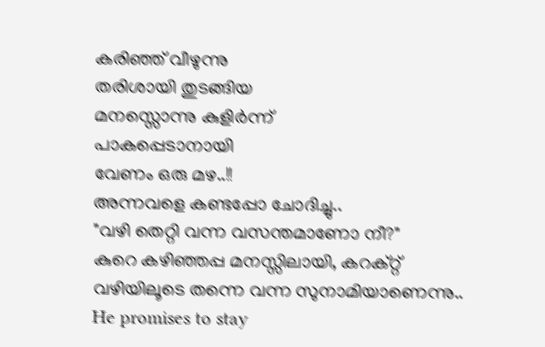കരിഞ്ഞ് വീഴുന്നു
തരിശായി തുടങ്ങിയ
മനസ്സൊന്നു കുളിര്‍ന്ന്
പാകപ്പെടാനായി
വേണം ഒരു മഴ..!!
അന്നവളെ കണ്ടപ്പോ ചോദിച്ചു..
"വഴി തെറ്റി വന്ന വസന്തമാണോ നീ?"
കുറെ കഴിഞ്ഞപ്പ മനസ്സിലായി, കറക്റ്റ്‌ വഴിയിലൂടെ തന്നെ വന്ന സുനാമിയാണെന്നു..
He promises to stay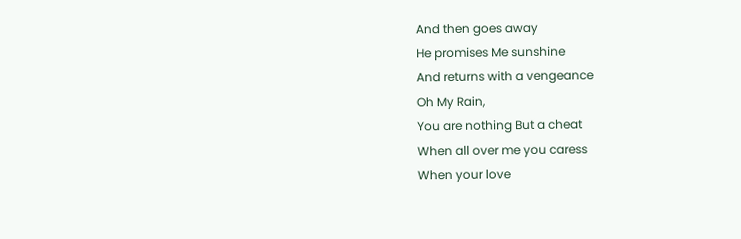And then goes away
He promises Me sunshine
And returns with a vengeance
Oh My Rain,
You are nothing But a cheat
When all over me you caress
When your love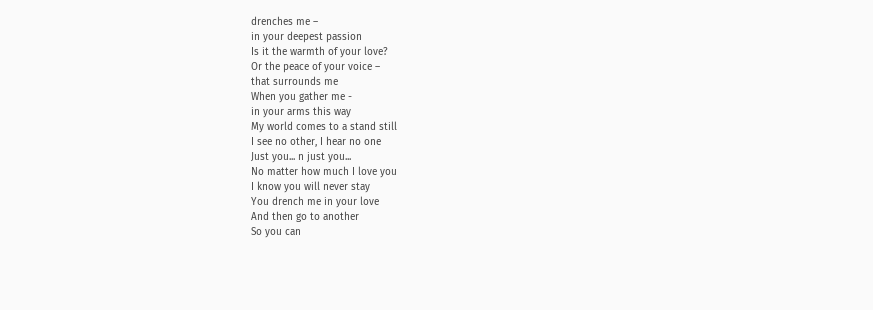drenches me –
in your deepest passion
Is it the warmth of your love?
Or the peace of your voice –
that surrounds me
When you gather me -
in your arms this way
My world comes to a stand still
I see no other, I hear no one
Just you... n just you...
No matter how much I love you
I know you will never stay
You drench me in your love
And then go to another
So you can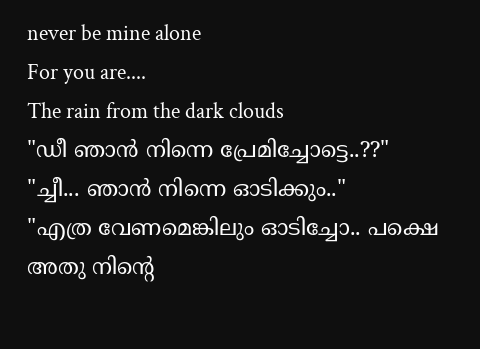never be mine alone
For you are....
The rain from the dark clouds
"ഡീ ഞാന്‍ നിന്നെ പ്രേമിച്ചോട്ടെ..??"
"ച്ചീ... ഞാന്‍ നിന്നെ ഓടിക്കും.."
"എത്ര വേണമെങ്കിലും ഓടിച്ചോ.. പക്ഷെ അതു നിന്റെ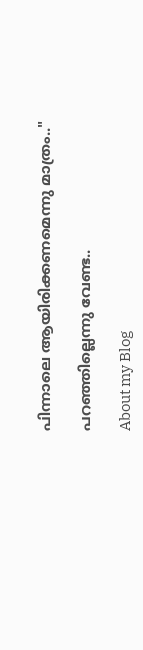പിന്നാലെ ആയിരിക്കണമെന്നു മാത്രം.."

പറഞ്ഞില്ലെന്നു വേണ്ട..

About my Blog